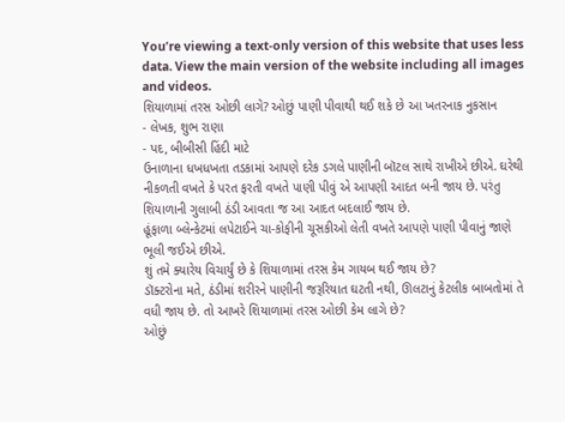You’re viewing a text-only version of this website that uses less data. View the main version of the website including all images and videos.
શિયાળામાં તરસ ઓછી લાગે? ઓછું પાણી પીવાથી થઈ શકે છે આ ખતરનાક નુકસાન
- લેખક, શુભ રાણા
- પદ, બીબીસી હિંદી માટે
ઉનાળાના ધખધખતા તડકામાં આપણે દરેક ડગલે પાણીની બૉટલ સાથે રાખીએ છીએ. ઘરેથી નીકળતી વખતે કે પરત ફરતી વખતે પાણી પીવું એ આપણી આદત બની જાય છે. પરંતુ શિયાળાની ગુલાબી ઠંડી આવતા જ આ આદત બદલાઈ જાય છે.
હૂંફાળા બ્લેન્કેટમાં લપેટાઈને ચા-કોફીની ચૂસકીઓ લેતી વખતે આપણે પાણી પીવાનું જાણે ભૂલી જઈએ છીએ.
શું તમે ક્યારેય વિચાર્યું છે કે શિયાળામાં તરસ કેમ ગાયબ થઈ જાય છે?
ડૉક્ટરોના મતે, ઠંડીમાં શરીરને પાણીની જરૂરિયાત ઘટતી નથી, ઊલટાનું કેટલીક બાબતોમાં તે વધી જાય છે. તો આખરે શિયાળામાં તરસ ઓછી કેમ લાગે છે?
ઓછું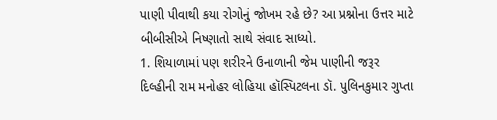પાણી પીવાથી કયા રોગોનું જોખમ રહે છે? આ પ્રશ્નોના ઉત્તર માટે બીબીસીએ નિષ્ણાતો સાથે સંવાદ સાધ્યો.
1. શિયાળામાં પણ શરીરને ઉનાળાની જેમ પાણીની જરૂર
દિલ્હીની રામ મનોહર લોહિયા હૉસ્પિટલના ડૉ. પુલિનકુમાર ગુપ્તા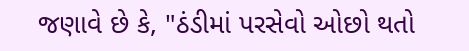જણાવે છે કે, "ઠંડીમાં પરસેવો ઓછો થતો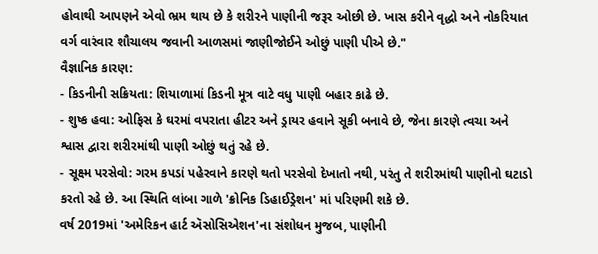હોવાથી આપણને એવો ભ્રમ થાય છે કે શરીરને પાણીની જરૂર ઓછી છે. ખાસ કરીને વૃદ્ધો અને નોકરિયાત વર્ગ વારંવાર શૌચાલય જવાની આળસમાં જાણીજોઈને ઓછું પાણી પીએ છે."
વૈજ્ઞાનિક કારણ:
- કિડનીની સક્રિયતા: શિયાળામાં કિડની મૂત્ર વાટે વધુ પાણી બહાર કાઢે છે.
- શુષ્ક હવા: ઓફિસ કે ઘરમાં વપરાતા હીટર અને ડ્રાયર હવાને સૂકી બનાવે છે, જેના કારણે ત્વચા અને શ્વાસ દ્વારા શરીરમાંથી પાણી ઓછું થતું રહે છે.
- સૂક્ષ્મ પરસેવો: ગરમ કપડાં પહેરવાને કારણે થતો પરસેવો દેખાતો નથી, પરંતુ તે શરીરમાંથી પાણીનો ઘટાડો કરતો રહે છે. આ સ્થિતિ લાંબા ગાળે 'ક્રોનિક ડિહાઈડ્રેશન' માં પરિણમી શકે છે.
વર્ષ 2019માં 'અમેરિકન હાર્ટ ઍસોસિએશન'ના સંશોધન મુજબ, પાણીની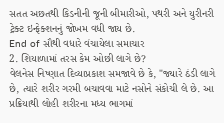સતત અછતથી કિડનીની જૂની બીમારીઓ, પથરી અને યુરીનરી ટ્રેક્ટ ઇન્ફેક્શનનું જોખમ વધી જાય છે.
End of સૌથી વધારે વંચાયેલા સમાચાર
2. શિયાળામાં તરસ કેમ ઓછી લાગે છે?
વેલનેસ નિષ્ણાત દિવ્યાપ્રકાશ સમજાવે છે કે, "જ્યારે ઠંડી લાગે છે, ત્યારે શરીર ગરમી બચાવવા માટે નસોને સંકોચી લે છે. આ પ્રક્રિયાથી લોહી શરીરના મધ્ય ભાગમાં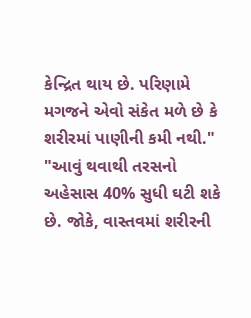કેન્દ્રિત થાય છે. પરિણામે મગજને એવો સંકેત મળે છે કે શરીરમાં પાણીની કમી નથી."
"આવું થવાથી તરસનો અહેસાસ 40% સુધી ઘટી શકે છે. જોકે, વાસ્તવમાં શરીરની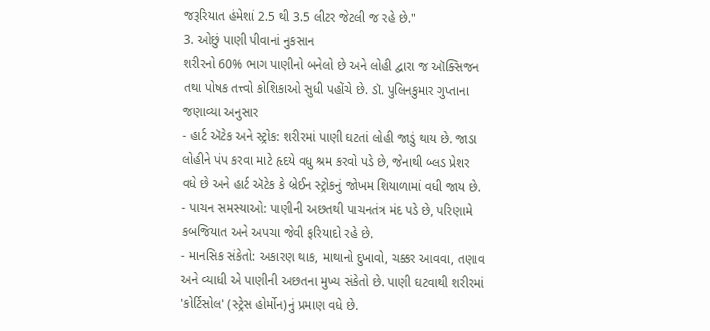જરૂરિયાત હંમેશાં 2.5 થી 3.5 લીટર જેટલી જ રહે છે."
3. ઓછું પાણી પીવાનાં નુકસાન
શરીરનો 60% ભાગ પાણીનો બનેલો છે અને લોહી દ્વારા જ ઑક્સિજન તથા પોષક તત્ત્વો કોશિકાઓ સુધી પહોંચે છે. ડૉ. પુલિનકુમાર ગુપ્તાના જણાવ્યા અનુસાર
- હાર્ટ ઍટેક અને સ્ટ્રોક: શરીરમાં પાણી ઘટતાં લોહી જાડું થાય છે. જાડા લોહીને પંપ કરવા માટે હૃદયે વધુ શ્રમ કરવો પડે છે, જેનાથી બ્લડ પ્રેશર વધે છે અને હાર્ટ ઍટેક કે બ્રેઈન સ્ટ્રોકનું જોખમ શિયાળામાં વધી જાય છે.
- પાચન સમસ્યાઓ: પાણીની અછતથી પાચનતંત્ર મંદ પડે છે, પરિણામે કબજિયાત અને અપચા જેવી ફરિયાદો રહે છે.
- માનસિક સંકેતો: અકારણ થાક, માથાનો દુખાવો, ચક્કર આવવા, તણાવ અને વ્યાધી એ પાણીની અછતના મુખ્ય સંકેતો છે. પાણી ઘટવાથી શરીરમાં 'કોર્ટિસોલ' (સ્ટ્રેસ હોર્મોન)નું પ્રમાણ વધે છે.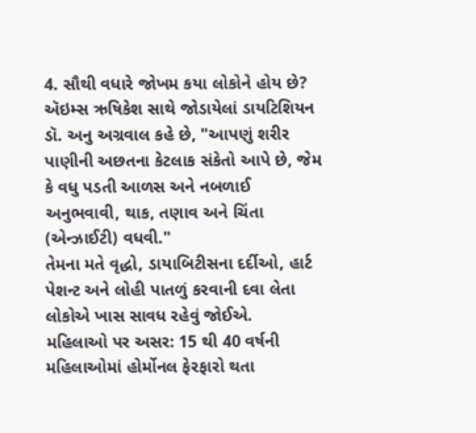4. સૌથી વધારે જોખમ કયા લોકોને હોય છે?
ઍઇમ્સ ઋષિકેશ સાથે જોડાયેલાં ડાયટિશિયન ડૉ. અનુ અગ્રવાલ કહે છે, "આપણું શરીર પાણીની અછતના કેટલાક સંકેતો આપે છે, જેમ કે વધુ પડતી આળસ અને નબળાઈ અનુભવાવી, થાક, તણાવ અને ચિંતા (એન્ઝાઈટી) વધવી."
તેમના મતે વૃદ્ધો, ડાયાબિટીસના દર્દીઓ, હાર્ટ પેશન્ટ અને લોહી પાતળું કરવાની દવા લેતા લોકોએ ખાસ સાવધ રહેવું જોઈએ.
મહિલાઓ પર અસર: 15 થી 40 વર્ષની મહિલાઓમાં હોર્મોનલ ફેરફારો થતા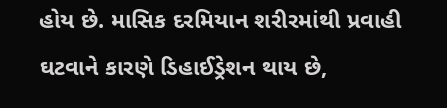હોય છે. માસિક દરમિયાન શરીરમાંથી પ્રવાહી ઘટવાને કારણે ડિહાઈડ્રેશન થાય છે,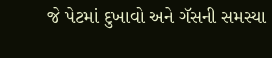જે પેટમાં દુખાવો અને ગૅસની સમસ્યા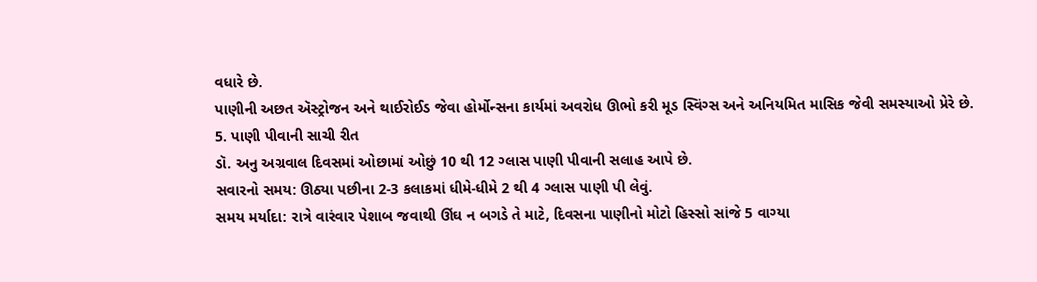વધારે છે.
પાણીની અછત ઍસ્ટ્રોજન અને થાઈરોઈડ જેવા હોર્મોન્સના કાર્યમાં અવરોધ ઊભો કરી મૂડ સ્વિંગ્સ અને અનિયમિત માસિક જેવી સમસ્યાઓ પ્રેરે છે.
5. પાણી પીવાની સાચી રીત
ડૉ. અનુ અગ્રવાલ દિવસમાં ઓછામાં ઓછું 10 થી 12 ગ્લાસ પાણી પીવાની સલાહ આપે છે.
સવારનો સમય: ઊઠ્યા પછીના 2-3 કલાકમાં ધીમે-ધીમે 2 થી 4 ગ્લાસ પાણી પી લેવું.
સમય મર્યાદા: રાત્રે વારંવાર પેશાબ જવાથી ઊંઘ ન બગડે તે માટે, દિવસના પાણીનો મોટો હિસ્સો સાંજે 5 વાગ્યા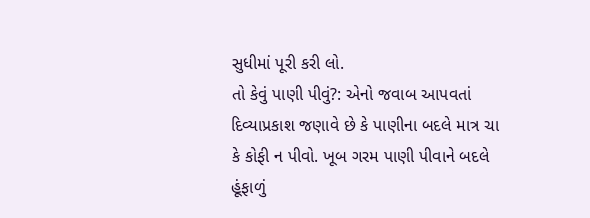સુધીમાં પૂરી કરી લો.
તો કેવું પાણી પીવું?: એનો જવાબ આપવતાં દિવ્યાપ્રકાશ જણાવે છે કે પાણીના બદલે માત્ર ચા કે કોફી ન પીવો. ખૂબ ગરમ પાણી પીવાને બદલે હૂંફાળું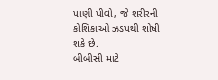પાણી પીવો, જે શરીરની કોશિકાઓ ઝડપથી શોષી શકે છે.
બીબીસી માટે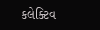કલેક્ટિવ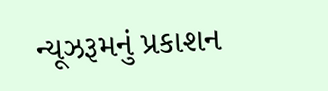ન્યૂઝરૂમનું પ્રકાશન